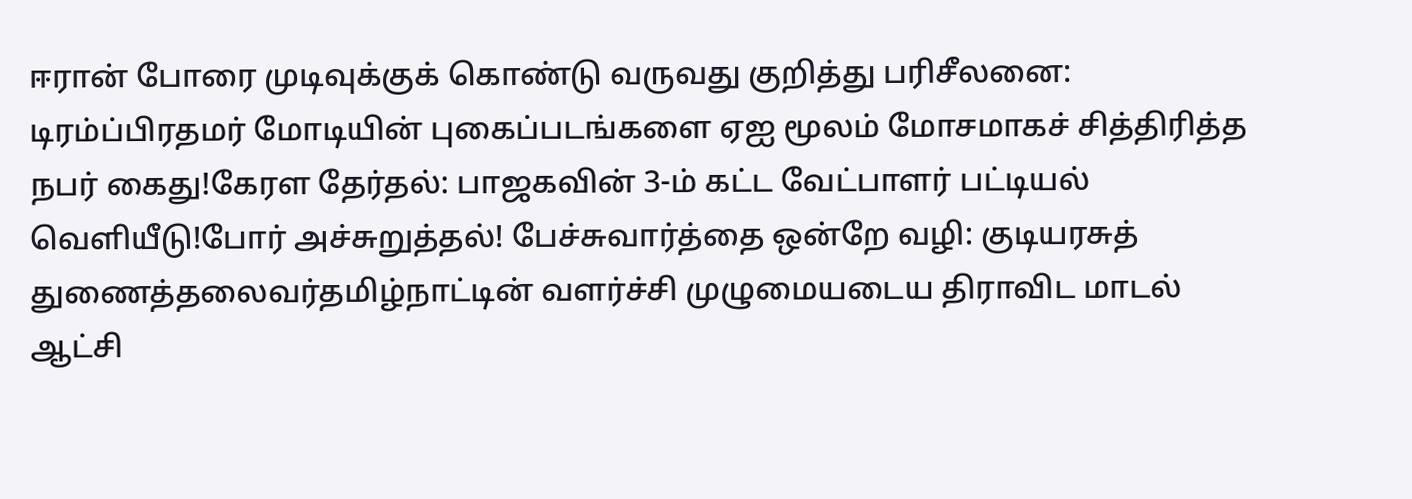ஈரான் போரை முடிவுக்குக் கொண்டு வருவது குறித்து பரிசீலனை: டிரம்ப்பிரதமர் மோடியின் புகைப்படங்களை ஏஐ மூலம் மோசமாகச் சித்திரித்த நபர் கைது!கேரள தேர்தல்: பாஜகவின் 3-ம் கட்ட வேட்பாளர் பட்டியல் வெளியீடு!போர் அச்சுறுத்தல்! பேச்சுவார்த்தை ஒன்றே வழி: குடியரசுத் துணைத்தலைவர்தமிழ்நாட்டின் வளர்ச்சி முழுமையடைய திராவிட மாடல் ஆட்சி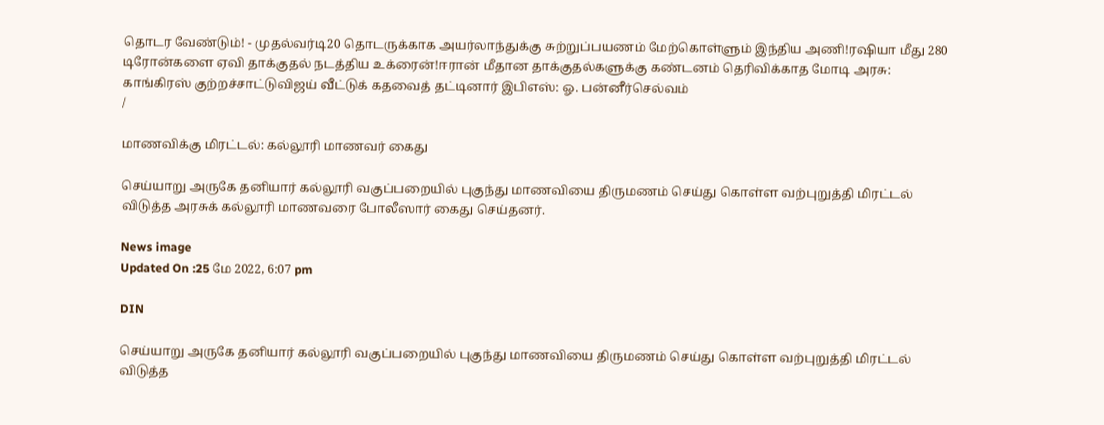தொடர வேண்டும்! - முதல்வர்டி20 தொடருக்காக அயர்லாந்துக்கு சுற்றுப்பயணம் மேற்கொள்ளும் இந்திய அணி!ரஷியா மீது 280 டிரோன்களை ஏவி தாக்குதல் நடத்திய உக்ரைன்!ஈரான் மீதான தாக்குதல்களுக்கு கண்டனம் தெரிவிக்காத மோடி அரசு: காங்கிரஸ் குற்றச்சாட்டுவிஜய் வீட்டுக் கதவைத் தட்டினார் இபிஎஸ்: ஓ. பன்னீர்செல்வம்
/

மாணவிக்கு மிரட்டல்: கல்லூரி மாணவர் கைது

செய்யாறு அருகே தனியார் கல்லூரி வகுப்பறையில் புகுந்து மாணவியை திருமணம் செய்து கொள்ள வற்புறுத்தி மிரட்டல் விடுத்த அரசுக் கல்லூரி மாணவரை போலீஸார் கைது செய்தனர்.

News image
Updated On :25 மே 2022, 6:07 pm

DIN

செய்யாறு அருகே தனியார் கல்லூரி வகுப்பறையில் புகுந்து மாணவியை திருமணம் செய்து கொள்ள வற்புறுத்தி மிரட்டல் விடுத்த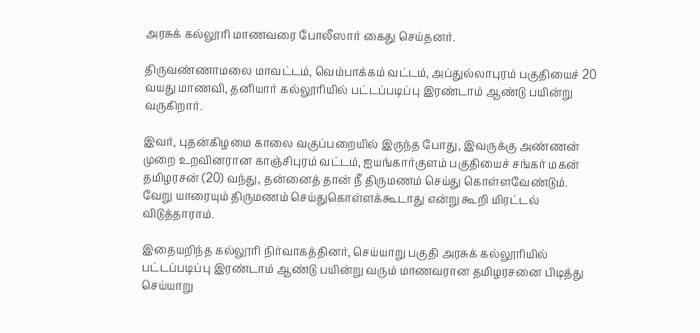அரசுக் கல்லூரி மாணவரை போலீஸார் கைது செய்தனர்.

திருவண்ணாமலை மாவட்டம், வெம்பாக்கம் வட்டம், அப்துல்லாபுரம் பகுதியைச் 20 வயது மாணவி, தனியார் கல்லூரியில் பட்டப்படிப்பு இரண்டாம் ஆண்டு பயின்று வருகிறார்.

இவர், புதன்கிழமை காலை வகுப்பறையில் இருந்த போது, இவருக்கு அண்ணன் முறை உறவினரான காஞ்சிபுரம் வட்டம், ஐயங்கார்குளம் பகுதியைச் சங்கர் மகன் தமிழரசன் (20) வந்து, தன்னைத் தான் நீ திருமணம் செய்து கொள்ளவேண்டும். வேறு யாரையும் திருமணம் செய்துகொள்ளக்கூடாது என்று கூறி மிரட்டல் விடுத்தாராம்.

இதையறிந்த கல்லூரி நிர்வாகத்தினர், செய்யாறு பகுதி அரசுக் கல்லூரியில் பட்டப்படிப்பு இரண்டாம் ஆண்டு பயின்று வரும் மாணவரான தமிழரசனை பிடித்து செய்யாறு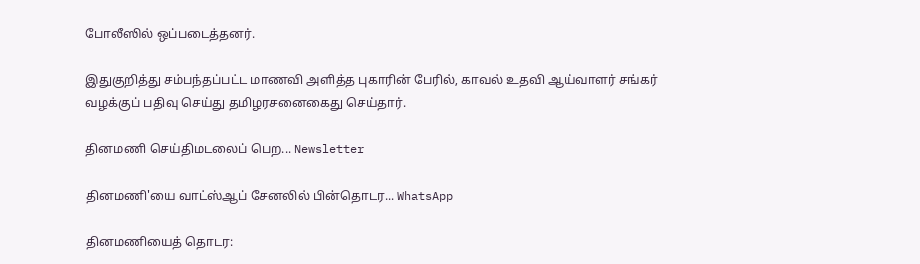போலீஸில் ஒப்படைத்தனர்.

இதுகுறித்து சம்பந்தப்பட்ட மாணவி அளித்த புகாரின் பேரில், காவல் உதவி ஆய்வாளர் சங்கர் வழக்குப் பதிவு செய்து தமிழரசனைகைது செய்தார்.

தினமணி செய்திமடலைப் பெற... Newsletter

தினமணி'யை வாட்ஸ்ஆப் சேனலில் பின்தொடர... WhatsApp

தினமணியைத் தொடர: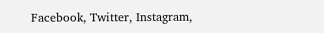Facebook, Twitter, Instagram,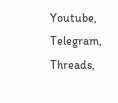Youtube, Telegram, Threads,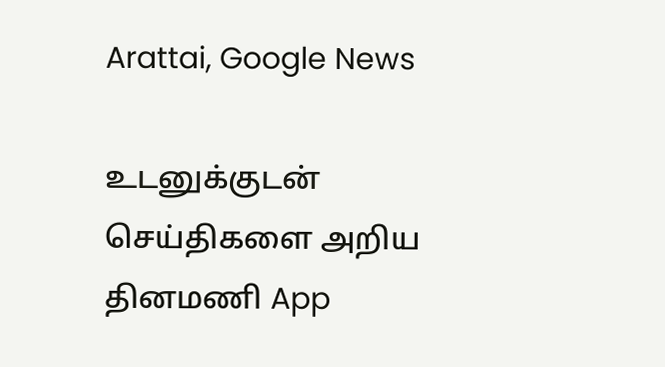Arattai, Google News

உடனுக்குடன் செய்திகளை அறிய தினமணி App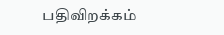பதிவிறக்கம்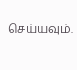செய்யவும்.